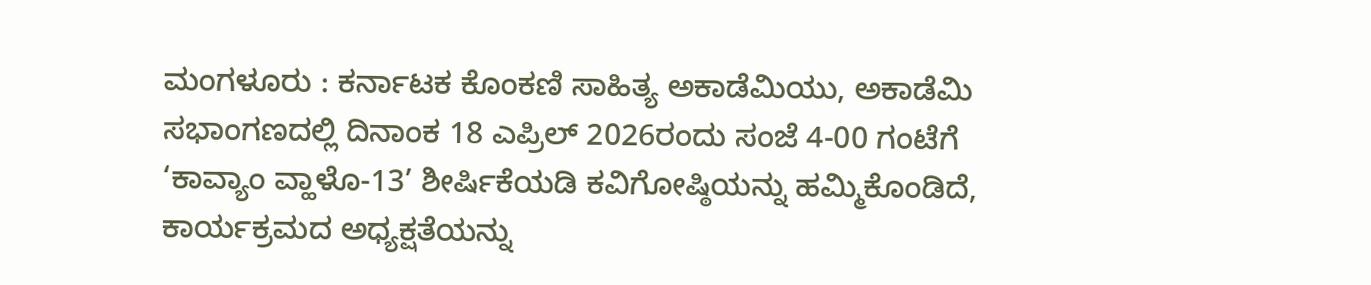ಮಂಗಳೂರು : ಕರ್ನಾಟಕ ಕೊಂಕಣಿ ಸಾಹಿತ್ಯ ಅಕಾಡೆಮಿಯು, ಅಕಾಡೆಮಿ ಸಭಾಂಗಣದಲ್ಲಿ ದಿನಾಂಕ 18 ಎಪ್ರಿಲ್ 2026ರಂದು ಸಂಜೆ 4-00 ಗಂಟೆಗೆ ‘ಕಾವ್ಯಾಂ ವ್ಹಾಳೊ-13’ ಶೀರ್ಷಿಕೆಯಡಿ ಕವಿಗೋಷ್ಠಿಯನ್ನು ಹಮ್ಮಿಕೊಂಡಿದೆ, ಕಾರ್ಯಕ್ರಮದ ಅಧ್ಯಕ್ಷತೆಯನ್ನು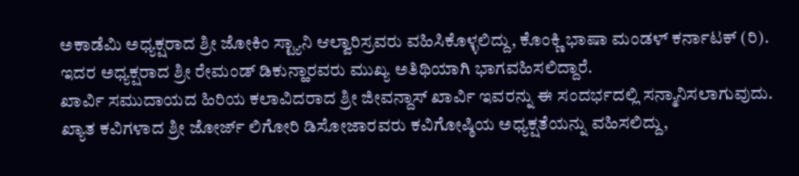ಅಕಾಡೆಮಿ ಅಧ್ಯಕ್ಷರಾದ ಶ್ರೀ ಜೋಕಿಂ ಸ್ಟ್ಯಾನಿ ಆಲ್ವಾರಿಸ್ರವರು ವಹಿಸಿಕೊಳ್ಳಲಿದ್ದು, ಕೊಂಕ್ಣಿ ಭಾಷಾ ಮಂಡಳ್ ಕರ್ನಾಟಕ್ (ರಿ). ಇದರ ಅಧ್ಯಕ್ಷರಾದ ಶ್ರೀ ರೇಮಂಡ್ ಡಿಕುನ್ಹಾರವರು ಮುಖ್ಯ ಅತಿಥಿಯಾಗಿ ಭಾಗವಹಿಸಲಿದ್ದಾರೆ.
ಖಾರ್ವಿ ಸಮುದಾಯದ ಹಿರಿಯ ಕಲಾವಿದರಾದ ಶ್ರೀ ಜೀವನ್ದಾಸ್ ಖಾರ್ವಿ ಇವರನ್ನು ಈ ಸಂದರ್ಭದಲ್ಲಿ ಸನ್ಮಾನಿಸಲಾಗುವುದು. ಖ್ಯಾತ ಕವಿಗಳಾದ ಶ್ರೀ ಜೋರ್ಜ್ ಲಿಗೋರಿ ಡಿಸೋಜಾರವರು ಕವಿಗೋಷ್ಠಿಯ ಅಧ್ಯಕ್ಷತೆಯನ್ನು ವಹಿಸಲಿದ್ದು,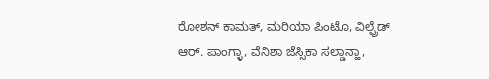ರೋಶನ್ ಕಾಮತ್, ಮರಿಯಾ ಪಿಂಟೊ, ವಿಲ್ಫ್ರೆಡ್ ಆರ್. ಪಾಂಗ್ಳಾ, ವೆನಿಶಾ ಜೆಸ್ಸಿಕಾ ಸಲ್ಡಾನ್ಹಾ,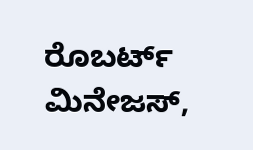ರೊಬರ್ಟ್ ಮಿನೇಜಸ್,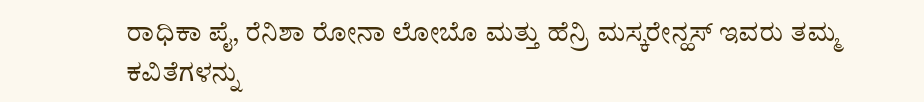ರಾಧಿಕಾ ಪೈ, ರೆನಿಶಾ ರೋನಾ ಲೋಬೊ ಮತ್ತು ಹೆನ್ರಿ ಮಸ್ಕರೇನ್ಹಸ್ ಇವರು ತಮ್ಮ ಕವಿತೆಗಳನ್ನು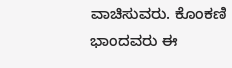ವಾಚಿಸುವರು. ಕೊಂಕಣಿ ಭಾಂದವರು ಈ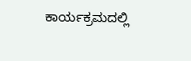ಕಾರ್ಯಕ್ರಮದಲ್ಲಿ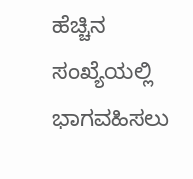ಹೆಚ್ಚಿನ ಸಂಖ್ಯೆಯಲ್ಲಿ ಭಾಗವಹಿಸಲು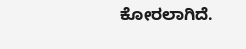ಕೋರಲಾಗಿದೆ.